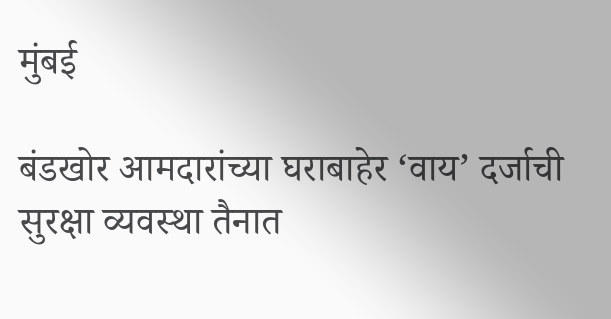मुंबई

बंडखोर आमदारांच्या घराबाहेर ‘वाय’ दर्जाची सुरक्षा व्यवस्था तैनात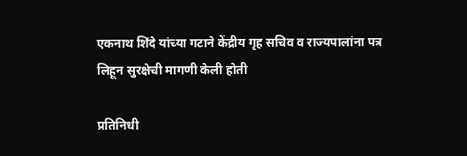एकनाथ शिंदे यांच्या गटाने केंद्रीय गृह सचिव व राज्यपालांना पत्र लिहून सुरक्षेची मागणी केली होती

प्रतिनिधी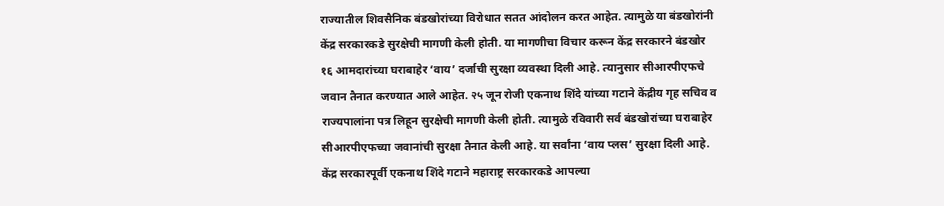राज्यातील शिवसैनिक बंडखोरांच्या विरोधात सतत आंदोलन करत आहेत. त्यामुळे या बंडखोरांनी केंद्र सरकारकडे सुरक्षेची मागणी केली होती. या मागणीचा विचार करून केंद्र सरकारने बंडखोर १६ आमदारांच्या घराबाहेर ‘वाय’ दर्जाची सुरक्षा व्यवस्था दिली आहे. त्यानुसार सीआरपीएफचे जवान तैनात करण्यात आले आहेत. २५ जून रोजी एकनाथ शिंदे यांच्या गटाने केंद्रीय गृह सचिव व राज्यपालांना पत्र लिहून सुरक्षेची मागणी केली होती. त्यामुळे रविवारी सर्व बंडखोरांच्या घराबाहेर सीआरपीएफच्या जवानांची सुरक्षा तैनात केली आहे. या सर्वांना ‘वाय प्लस’ सुरक्षा दिली आहे. केंद्र सरकारपूर्वी एकनाथ शिंदे गटाने महाराष्ट्र सरकारकडे आपल्या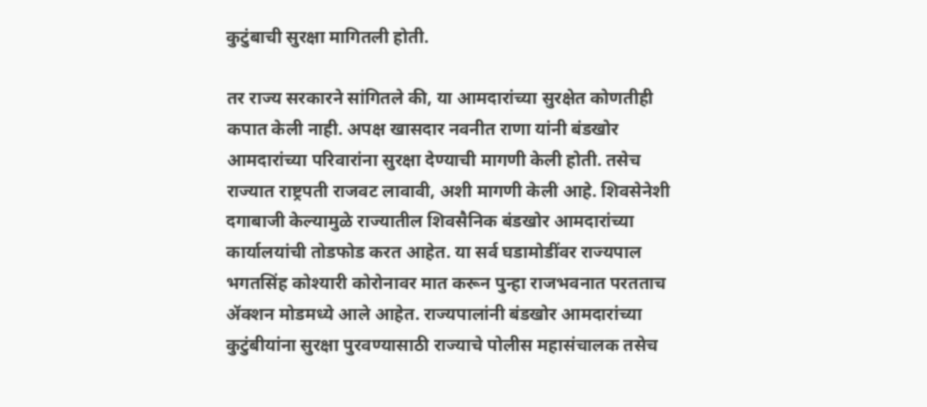कुटुंबाची सुरक्षा मागितली होती.

तर राज्य सरकारने सांगितले की, या आमदारांच्या सुरक्षेत कोणतीही कपात केली नाही. अपक्ष खासदार नवनीत राणा यांनी बंडखोर आमदारांच्या परिवारांना सुरक्षा देण्याची मागणी केली होती. तसेच राज्यात राष्ट्रपती राजवट लावावी, अशी मागणी केली आहे. शिवसेनेशी दगाबाजी केल्यामुळे राज्यातील शिवसैनिक बंडखोर आमदारांच्या कार्यालयांची तोडफोड करत आहेत. या सर्व घडामोडींवर राज्यपाल भगतसिंह कोश्यारी कोरोनावर मात करून पुन्हा राजभवनात परतताच ॲक्शन मोडमध्ये आले आहेत. राज्यपालांनी बंडखोर आमदारांच्या कुटुंबीयांना सुरक्षा पुरवण्यासाठी राज्याचे पोलीस महासंचालक तसेच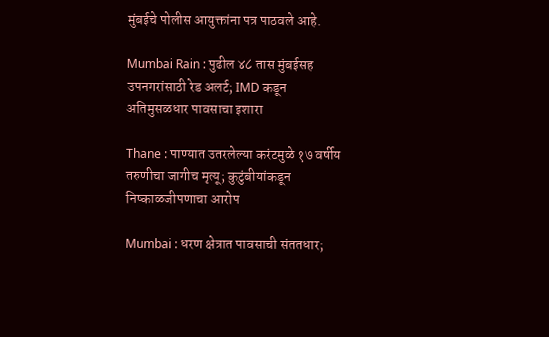मुंबईचे पोलीस आयुक्तांना पत्र पाठवले आहे.

Mumbai Rain : पुढील ४८ तास मुंबईसह उपनगरांसाठी रेड अलर्ट; IMD कडून अतिमुसळधार पावसाचा इशारा

Thane : पाण्यात उतरलेल्या करंटमुळे १७ वर्षीय तरुणीचा जागीच मृत्यू; कुटुंबीयांकडून निष्काळजीपणाचा आरोप

Mumbai : धरण क्षेत्रात पावसाची संततधार;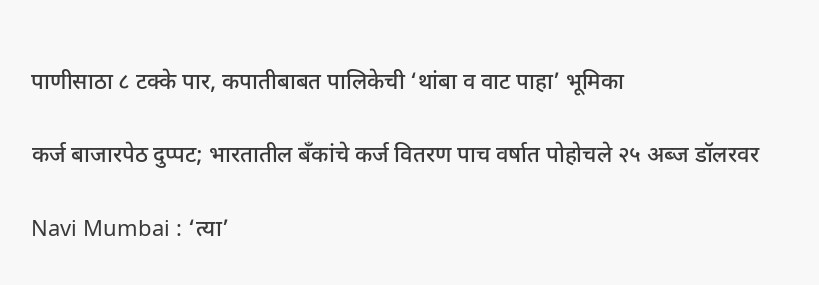पाणीसाठा ८ टक्के पार, कपातीबाबत पालिकेची ‘थांबा व वाट पाहा’ भूमिका

कर्ज बाजारपेठ दुप्पट; भारतातील बँकांचे कर्ज वितरण पाच वर्षात पोहोचले २५ अब्ज डॉलरवर

Navi Mumbai : ‘त्या’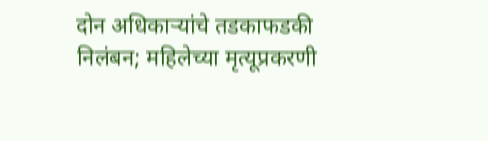दोन अधिकाऱ्यांचे तडकाफडकी निलंबन; महिलेच्या मृत्यूप्रकरणी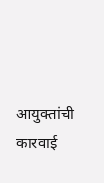आयुक्तांची कारवाई